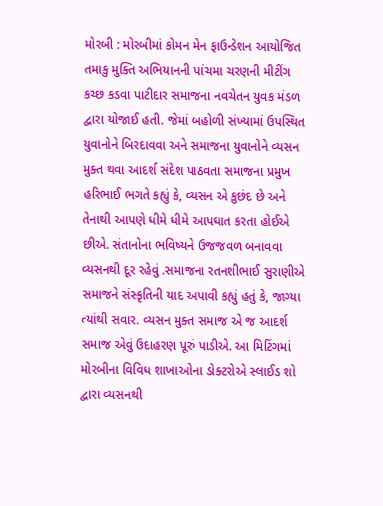મોરબી : મોરબીમાં કોમન મેન ફાઉન્ડેશન આયોજિત તમાકુ મુક્તિ અભિયાનની પાંચમા ચરણની મીટીંગ કચ્છ કડવા પાટીદાર સમાજના નવચેતન યુવક મંડળ દ્વારા યોજાઈ હતી. જેમાં બહોળી સંખ્યામાં ઉપસ્થિત યુવાનોને બિરદાવવા અને સમાજના યુવાનોને વ્યસન મુક્ત થવા આદર્શ સંદેશ પાઠવતા સમાજના પ્રમુખ હરિભાઈ ભગતે કહ્યું કે, વ્યસન એ કુછંદ છે અને તેનાથી આપણે ધીમે ધીમે આપઘાત કરતા હોઈએ છીએ. સંતાનોના ભવિષ્યને ઉજજવળ બનાવવા વ્યસનથી દૂર રહેવું .સમાજના રતનશીભાઈ સુરાણીએ સમાજને સંસ્કૃતિની યાદ અપાવી કહ્યું હતું કે, જાગ્યા ત્યાંથી સવાર. વ્યસન મુક્ત સમાજ એ જ આદર્શ સમાજ એવું ઉદાહરણ પૂરું પાડીએ. આ મિટિંગમાં મોરબીના વિવિધ શાખાઓના ડોક્ટરોએ સ્લાઈડ શો દ્વારા વ્યસનથી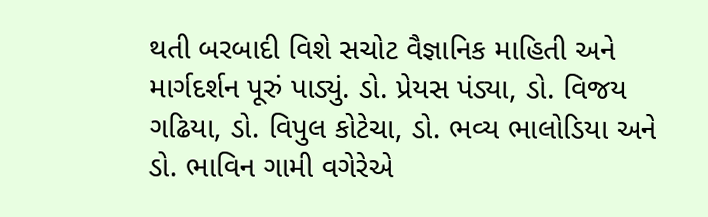થતી બરબાદી વિશે સચોટ વૈજ્ઞાનિક માહિતી અને માર્ગદર્શન પૂરું પાડ્યું. ડો. પ્રેયસ પંડ્યા, ડો. વિજય ગઢિયા, ડો. વિપુલ કોટેચા, ડો. ભવ્ય ભાલોડિયા અને ડો. ભાવિન ગામી વગેરેએ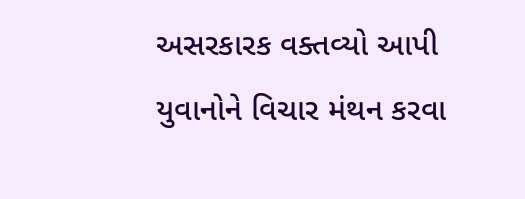અસરકારક વક્તવ્યો આપી યુવાનોને વિચાર મંથન કરવા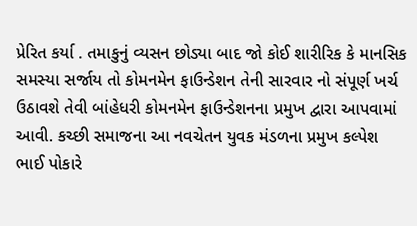પ્રેરિત કર્યા . તમાકુનું વ્યસન છોડ્યા બાદ જો કોઈ શારીરિક કે માનસિક સમસ્યા સર્જાય તો કોમનમેન ફાઉન્ડેશન તેની સારવાર નો સંપૂર્ણ ખર્ચ ઉઠાવશે તેવી બાંહેધરી કોમનમેન ફાઉન્ડેશનના પ્રમુખ દ્વારા આપવામાં આવી. કચ્છી સમાજના આ નવચેતન યુવક મંડળના પ્રમુખ કલ્પેશ ભાઈ પોકારે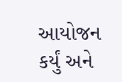આયોજન કર્યું અને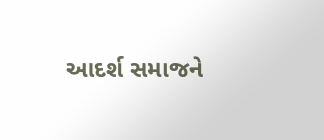આદર્શ સમાજને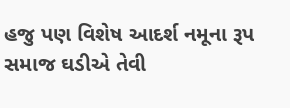હજુ પણ વિશેષ આદર્શ નમૂના રૂપ સમાજ ઘડીએ તેવી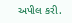અપીલ કરી.